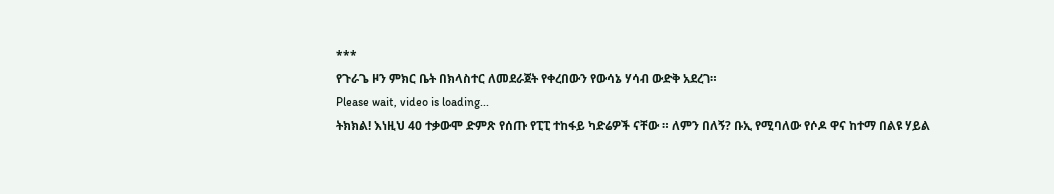***
የጉራጌ ዞን ምክር ቤት በክላስተር ለመደራጀት የቀረበውን የውሳኔ ሃሳብ ውድቅ አደረገ።
Please wait, video is loading...
ትክክል! እነዚህ 40 ተቃውሞ ድምጽ የሰጡ የፒፒ ተከፋይ ካድሬዎች ናቸው ። ለምን በለኝ? ቡኢ የሚባለው የሶዶ ዋና ከተማ በልዩ ሃይል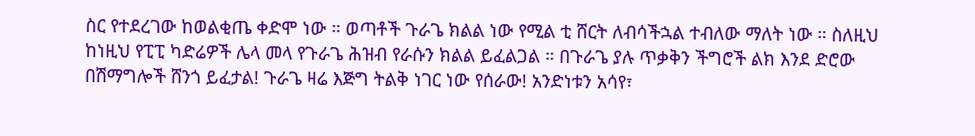ስር የተደረገው ከወልቂጤ ቀድሞ ነው ። ወጣቶች ጉራጌ ክልል ነው የሚል ቲ ሸርት ለብሳችኋል ተብለው ማለት ነው ። ስለዚህ ከነዚህ የፒፒ ካድሬዎች ሌላ መላ የጉራጌ ሕዝብ የራሱን ክልል ይፈልጋል ። በጉራጌ ያሉ ጥቃቅን ችግሮች ልክ እንደ ድሮው በሽማግሎች ሸንጎ ይፈታል! ጉራጌ ዛሬ እጅግ ትልቅ ነገር ነው የሰራው! አንድነቱን አሳየ፣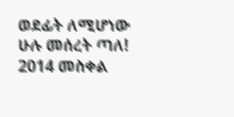ወደፊት ለሚሆነው ሁሉ መሰረት ጣለ! 2014 መስቀል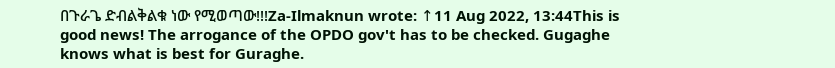በጉራጌ ድብልቅልቁ ነው የሚወጣው!!!Za-Ilmaknun wrote: ↑11 Aug 2022, 13:44This is good news! The arrogance of the OPDO gov't has to be checked. Gugaghe knows what is best for Guraghe.